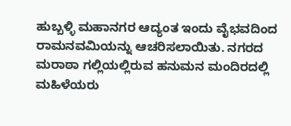ಹುಬ್ಬಳ್ಳಿ ಮಹಾನಗರ ಆದ್ಯಂತ ಇಂದು ವೈಭವದಿಂದ ರಾಮನವಮಿಯನ್ನು ಆಚರಿಸಲಾಯಿತು. ನಗರದ ಮರಾಠಾ ಗಲ್ಲಿಯಲ್ಲಿರುವ ಹನುಮನ ಮಂದಿರದಲ್ಲಿ ಮಹಿಳೆಯರು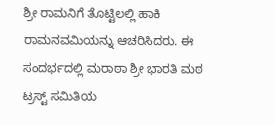ಶ್ರೀ ರಾಮನಿಗೆ ತೊಟ್ಟಿಲಲ್ಲಿ ಹಾಕಿ ರಾಮನವಮಿಯನ್ನು ಆಚರಿಸಿದರು. ಈ ಸಂದರ್ಭದಲ್ಲಿ ಮರಾಠಾ ಶ್ರೀ ಭಾರತಿ ಮಠ ಟ್ರಸ್ಟ್ ಸಮಿತಿಯ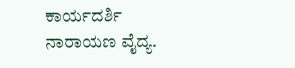ಕಾರ್ಯದರ್ಶಿ ನಾರಾಯಣ ವೈದ್ಯ.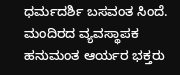ಧರ್ಮದರ್ಶಿ ಬಸವಂತ ಸಿಂದೆ. ಮಂದಿರದ ವ್ಯವಸ್ಥಾಪಕ ಹನುಮಂತ ಆರ್ಯರ ಭಕ್ತರು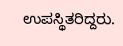ಉಪಸ್ಥಿತರಿದ್ದರು.